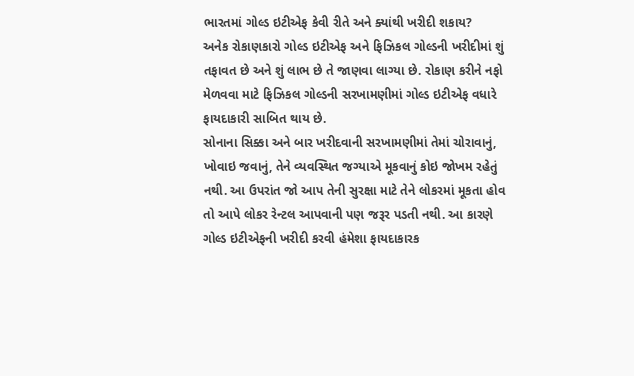ભારતમાં ગોલ્ડ ઇટીએફ કેવી રીતે અને ક્યાંથી ખરીદી શકાય?
અનેક રોકાણકારો ગોલ્ડ ઇટીએફ અને ફિઝિકલ ગોલ્ડની ખરીદીમાં શું તફાવત છે અને શું લાભ છે તે જાણવા લાગ્યા છે. રોકાણ કરીને નફો મેળવવા માટે ફિઝિકલ ગોલ્ડની સરખામણીમાં ગોલ્ડ ઇટીએફ વધારે ફાયદાકારી સાબિત થાય છે.
સોનાના સિક્કા અને બાર ખરીદવાની સરખામણીમાં તેમાં ચોરાવાનું, ખોવાઇ જવાનું, તેને વ્યવસ્થિત જગ્યાએ મૂકવાનું કોઇ જોખમ રહેતું નથી. આ ઉપરાંત જો આપ તેની સુરક્ષા માટે તેને લોકરમાં મૂકતા હોવ તો આપે લોકર રેન્ટલ આપવાની પણ જરૂર પડતી નથી. આ કારણે ગોલ્ડ ઇટીએફની ખરીદી કરવી હંમેશા ફાયદાકારક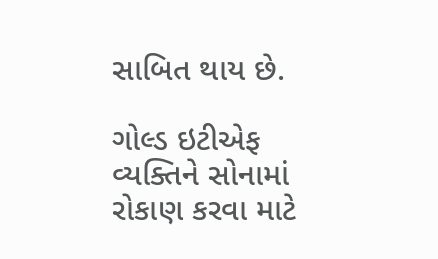સાબિત થાય છે.

ગોલ્ડ ઇટીએફ વ્યક્તિને સોનામાં રોકાણ કરવા માટે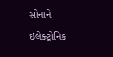સોનાને ઇલેક્ટ્રોનિક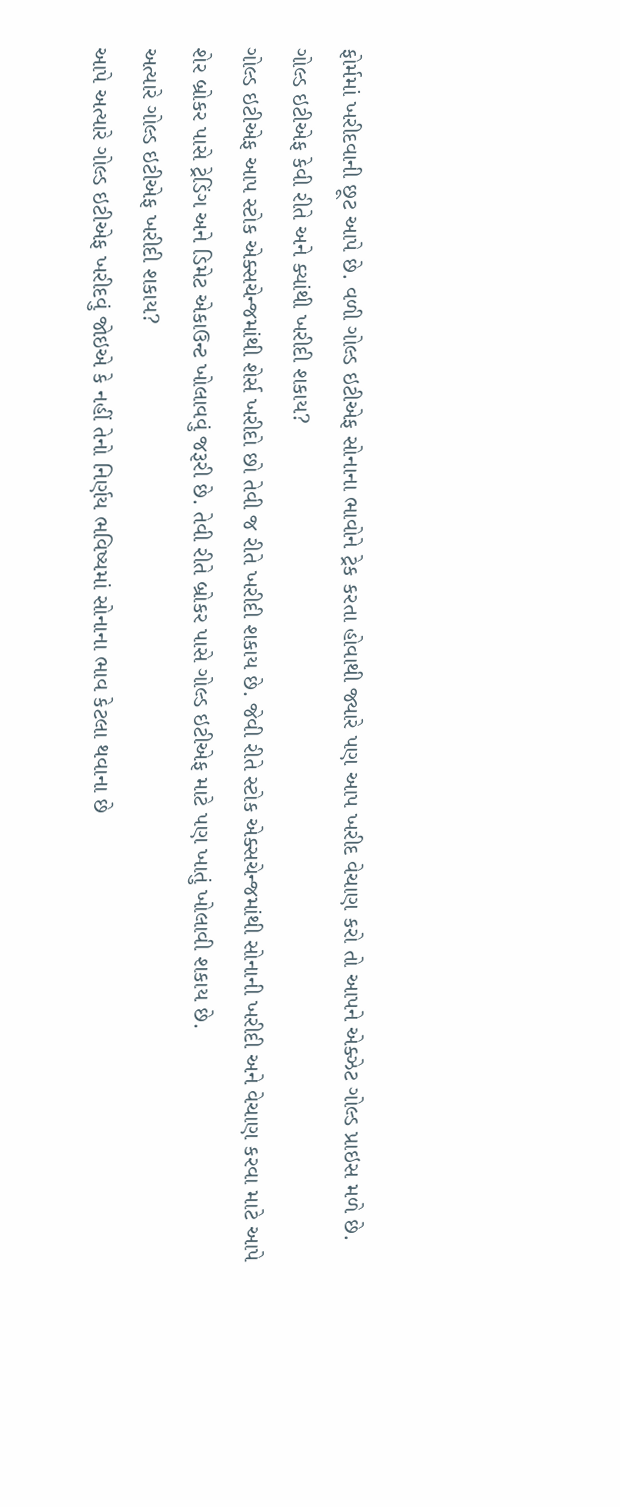ફોર્મમાં ખરીદવાની છૂટ આપે છે. વળી ગોલ્ડ ઇટીએફ સોનાના ભાવોને ટ્રેક કરતા હોવાથી જ્યારે પણ આપ ખરીદ વેચાણ કરો તો આપને એક્ઝેટ ગોલ્ડ પ્રાઇસ મળે છે.
ગોલ્ડ ઇટીએફ કેવી રીતે અને ક્યાંથી ખરીદી શકાય?
ગોલ્ડ ઇટીએફ આપ સ્ટોક એક્સચેન્જમાંથી શેર્સ ખરીદો છો તેવી જ રીતે ખરીદી શકાય છે. જેવી રીતે સ્ટોક એક્સચેન્જમાંથી સોનાની ખરીદી અને વેચાણ કરવા માટે આપે શેર બ્રોકર પાસે ટ્રેડિંગ અને ડિમેટ એકાઉન્ટ ખોલાવવું જરૂરી છે. તેવી રીતે બ્રોકર પાસે ગોલ્ડ ઇટીએફ માટે પણ ખાતું ખોલાવી શકાય છે.
અત્યારે ગોલ્ડ ઇટીએફ ખરીદી શકાય?
આપે અત્યારે ગોલ્ડ ઇટીએફ ખરીદવું જોઇએ કે નહીં તેનો નિર્ણય ભવિષ્યમાં સોનાના ભાવ કેટલા થવાના છે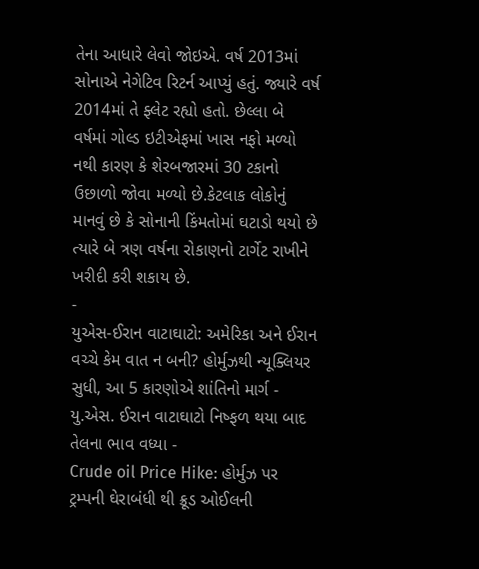તેના આધારે લેવો જોઇએ. વર્ષ 2013માં સોનાએ નેગેટિવ રિટર્ન આપ્યું હતું. જ્યારે વર્ષ 2014માં તે ફ્લેટ રહ્યો હતો. છેલ્લા બે વર્ષમાં ગોલ્ડ ઇટીએફમાં ખાસ નફો મળ્યો નથી કારણ કે શેરબજારમાં 30 ટકાનો ઉછાળો જોવા મળ્યો છે.કેટલાક લોકોનું માનવું છે કે સોનાની કિંમતોમાં ઘટાડો થયો છે ત્યારે બે ત્રણ વર્ષના રોકાણનો ટાર્ગેટ રાખીને ખરીદી કરી શકાય છે.
-
યુએસ-ઈરાન વાટાઘાટો: અમેરિકા અને ઈરાન વચ્ચે કેમ વાત ન બની? હોર્મુઝથી ન્યૂક્લિયર સુધી, આ 5 કારણોએ શાંતિનો માર્ગ -
યુ.એસ. ઈરાન વાટાઘાટો નિષ્ફળ થયા બાદ તેલના ભાવ વધ્યા -
Crude oil Price Hike: હોર્મુઝ પર ટ્રમ્પની ઘેરાબંધી થી ક્રૂડ ઓઈલની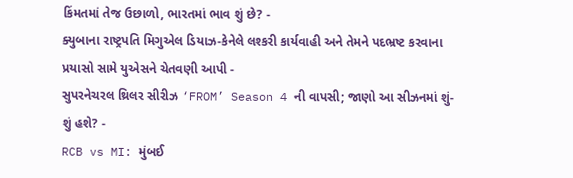કિંમતમાં તેજ ઉછાળો, ભારતમાં ભાવ શું છે? -
ક્યુબાના રાષ્ટ્રપતિ મિગુએલ ડિયાઝ-કેનેલે લશ્કરી કાર્યવાહી અને તેમને પદભ્રષ્ટ કરવાના પ્રયાસો સામે યુએસને ચેતવણી આપી -
સુપરનેચરલ થ્રિલર સીરીઝ ‘FROM’ Season 4 ની વાપસી; જાણો આ સીઝનમાં શું-શું હશે? -
RCB vs MI: મુંબઈ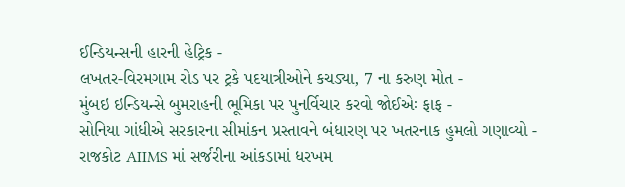ઈન્ડિયન્સની હારની હેટ્રિક -
લખતર-વિરમગામ રોડ પર ટ્રકે પદયાત્રીઓને કચડ્યા, 7 ના કરુણ મોત -
મુંબઇ ઇન્ડિયન્સે બુમરાહની ભૂમિકા પર પુનર્વિચાર કરવો જોઈએઃ ફાફ -
સોનિયા ગાંધીએ સરકારના સીમાંકન પ્રસ્તાવને બંધારણ પર ખતરનાક હુમલો ગણાવ્યો -
રાજકોટ AIIMS માં સર્જરીના આંકડામાં ધરખમ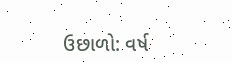ઉછાળો: વર્ષ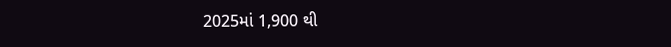2025માં 1,900 થી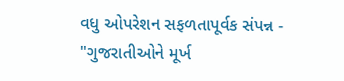વધુ ઓપરેશન સફળતાપૂર્વક સંપન્ન -
"ગુજરાતીઓને મૂર્ખ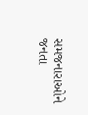સમજનારાઓને જનતા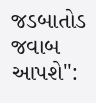જડબાતોડ જવાબ આપશે":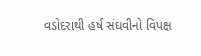વડોદરાથી હર્ષ સંઘવીનો વિપક્ષ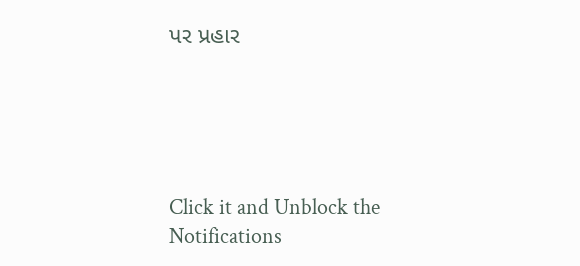પર પ્રહાર





Click it and Unblock the Notifications